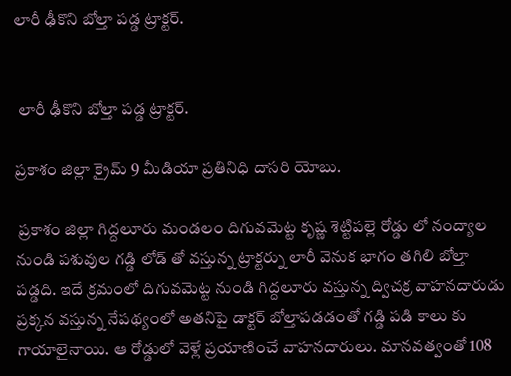లారీ ఢీకొని బోల్తా పడ్డ ట్రాక్టర్.


 లారీ ఢీకొని బోల్తా పడ్డ ట్రాక్టర్.

ప్రకాశం జిల్లా క్రైమ్ 9 మీడియా ప్రతినిధి దాసరి యోబు.

 ప్రకాశం జిల్లా గిద్దలూరు మండలం దిగువమెట్ట కృష్ణ శెట్టిపల్లె రోడ్డు లో నంద్యాల నుండి పశువుల గడ్డి లోడ్ తో వస్తున్న ట్రాక్టర్ను లారీ వెనుక భాగం తగిలి బోల్తా పడ్డది. ఇదే క్రమంలో దిగువమెట్ట నుండి గిద్దలూరు వస్తున్న ద్విచక్ర వాహనదారుడు ప్రక్కన వస్తున్న నేపథ్యంలో అతనిపై డాక్టర్ బోల్తాపడడంతో గడ్డి పడి కాలు కు గాయాలైనాయి. ఆ రోడ్డులో వెళ్లే ప్రయాణించే వాహనదారులు. మానవత్వంతో 108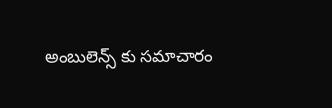అంబులెన్స్ కు సమాచారం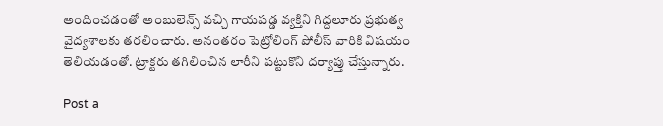అందించడంతో అంబులెన్స్ వచ్చి గాయపడ్డ వ్యక్తిని గిద్దలూరు ప్రభుత్వ వైద్యశాలకు తరలించారు. అనంతరం పెట్రోలింగ్ పోలీస్ వారికి విషయం తెలియడంతో. ట్రాక్టరు తగిలించిన లారీని పట్టుకొని దర్యాప్తు చేస్తున్నారు.

Post a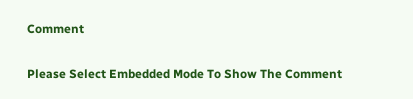Comment

Please Select Embedded Mode To Show The Comment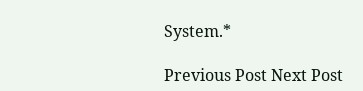System.*

Previous Post Next Post